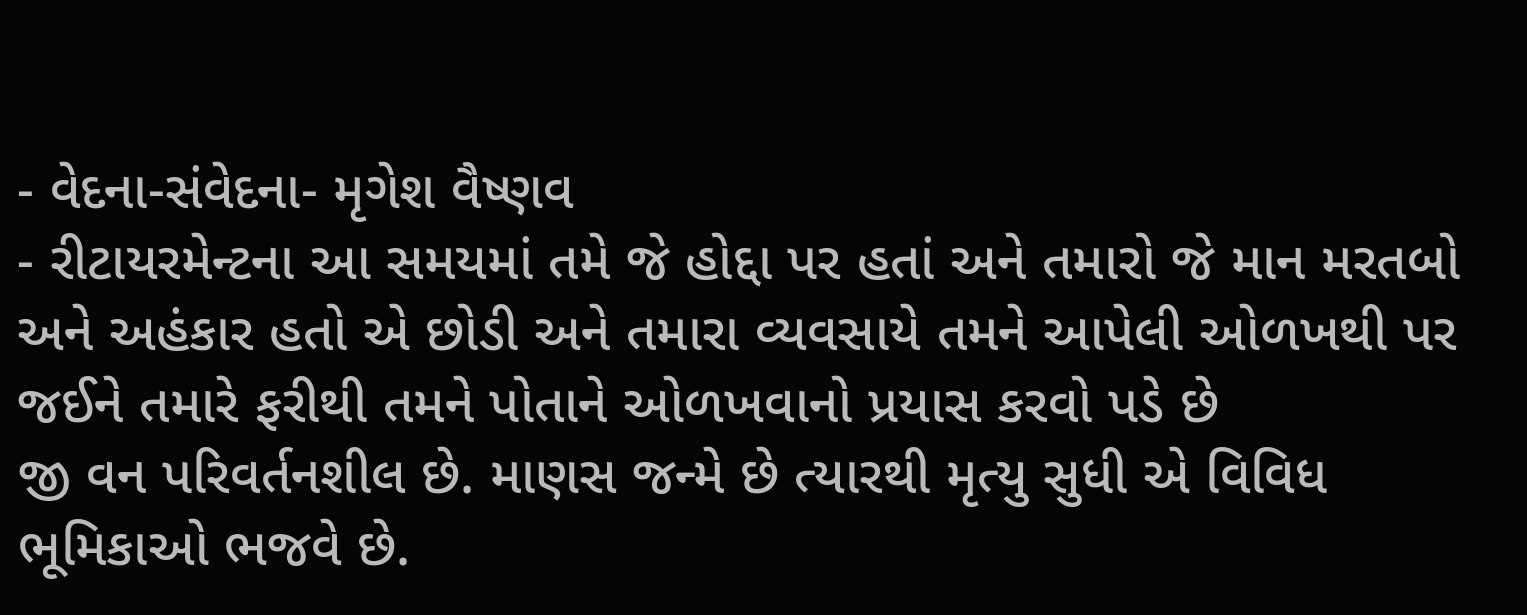- વેદના-સંવેદના- મૃગેશ વૈષ્ણવ
- રીટાયરમેન્ટના આ સમયમાં તમે જે હોદ્દા પર હતાં અને તમારો જે માન મરતબો અને અહંકાર હતો એ છોડી અને તમારા વ્યવસાયે તમને આપેલી ઓળખથી પર જઈને તમારે ફરીથી તમને પોતાને ઓળખવાનો પ્રયાસ કરવો પડે છે
જી વન પરિવર્તનશીલ છે. માણસ જન્મે છે ત્યારથી મૃત્યુ સુધી એ વિવિધ ભૂમિકાઓ ભજવે છે.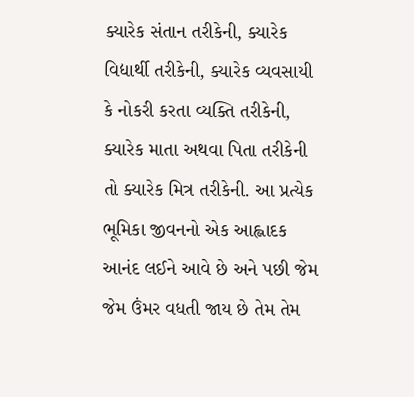ક્યારેક સંતાન તરીકેની, ક્યારેક વિદ્યાર્થી તરીકેની, ક્યારેક વ્યવસાયી કે નોકરી કરતા વ્યક્તિ તરીકેની, ક્યારેક માતા અથવા પિતા તરીકેની તો ક્યારેક મિત્ર તરીકેની. આ પ્રત્યેક ભૂમિકા જીવનનો એક આહ્લાદક આનંદ લઈને આવે છે અને પછી જેમ જેમ ઉંમર વધતી જાય છે તેમ તેમ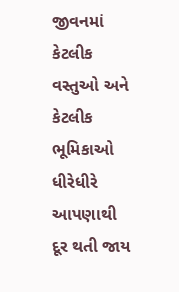જીવનમાં કેટલીક વસ્તુઓ અને કેટલીક ભૂમિકાઓ ધીરેધીરે આપણાથી દૂર થતી જાય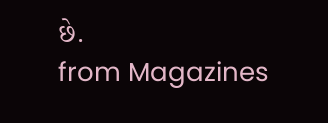છે.
from Magazines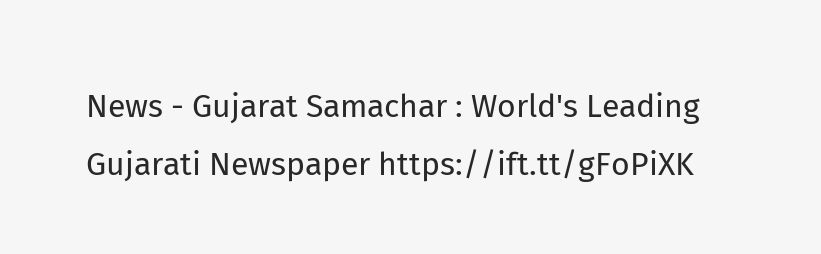News - Gujarat Samachar : World's Leading Gujarati Newspaper https://ift.tt/gFoPiXK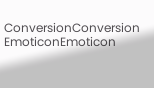ConversionConversion EmoticonEmoticon